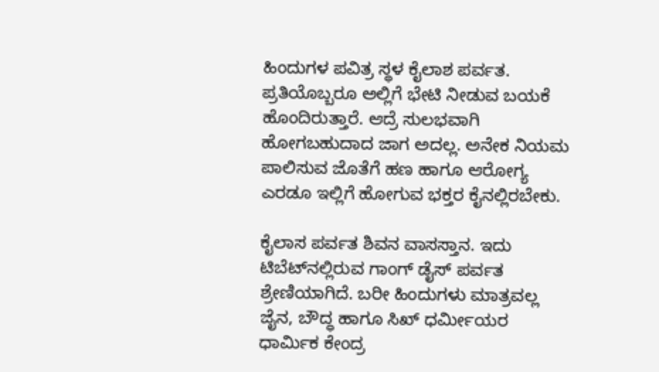ಹಿಂದುಗಳ ಪವಿತ್ರ ಸ್ಥಳ ಕೈಲಾಶ ಪರ್ವತ. ಪ್ರತಿಯೊಬ್ಬರೂ ಅಲ್ಲಿಗೆ ಭೇಟಿ ನೀಡುವ ಬಯಕೆ ಹೊಂದಿರುತ್ತಾರೆ. ಆದ್ರೆ ಸುಲಭವಾಗಿ ಹೋಗಬಹುದಾದ ಜಾಗ ಅದಲ್ಲ. ಅನೇಕ ನಿಯಮ ಪಾಲಿಸುವ ಜೊತೆಗೆ ಹಣ ಹಾಗೂ ಆರೋಗ್ಯ ಎರಡೂ ಇಲ್ಲಿಗೆ ಹೋಗುವ ಭಕ್ತರ ಕೈನಲ್ಲಿರಬೇಕು.

ಕೈಲಾಸ ಪರ್ವತ ಶಿವನ ವಾಸಸ್ತಾನ. ಇದು ಟಿಬೆಟ್‌ನಲ್ಲಿರುವ ಗಾಂಗ್ ಡೈಸ್ ಪರ್ವತ ಶ್ರೇಣಿಯಾಗಿದೆ. ಬರೀ ಹಿಂದುಗಳು ಮಾತ್ರವಲ್ಲ ಜೈನ, ಬೌದ್ಧ ಹಾಗೂ ಸಿಖ್ ಧರ್ಮೀಯರ ಧಾರ್ಮಿಕ ಕೇಂದ್ರ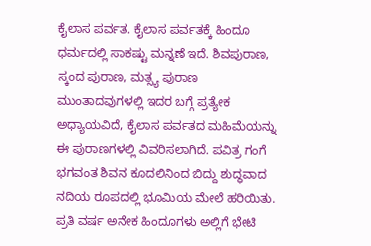ಕೈಲಾಸ ಪರ್ವತ. ಕೈಲಾಸ ಪರ್ವತಕ್ಕೆ ಹಿಂದೂ ಧರ್ಮದಲ್ಲಿ ಸಾಕಷ್ಟು ಮನ್ನಣೆ ಇದೆ. ಶಿವಪುರಾಣ, ಸ್ಕಂದ ಪುರಾಣ, ಮತ್ಸ್ಯ ಪುರಾಣ ಮುಂತಾದವುಗಳಲ್ಲಿ ಇದರ ಬಗ್ಗೆ ಪ್ರತ್ಯೇಕ ಅಧ್ಯಾಯವಿದೆ, ಕೈಲಾಸ ಪರ್ವತದ ಮಹಿಮೆಯನ್ನು ಈ ಪುರಾಣಗಳಲ್ಲಿ ವಿವರಿಸಲಾಗಿದೆ. ಪವಿತ್ರ ಗಂಗೆ ಭಗವಂತ ಶಿವನ ಕೂದಲಿನಿಂದ ಬಿದ್ದು ಶುದ್ಧವಾದ ನದಿಯ ರೂಪದಲ್ಲಿ ಭೂಮಿಯ ಮೇಲೆ ಹರಿಯಿತು. ಪ್ರತಿ ವರ್ಷ ಅನೇಕ ಹಿಂದೂಗಳು ಅಲ್ಲಿಗೆ ಭೇಟಿ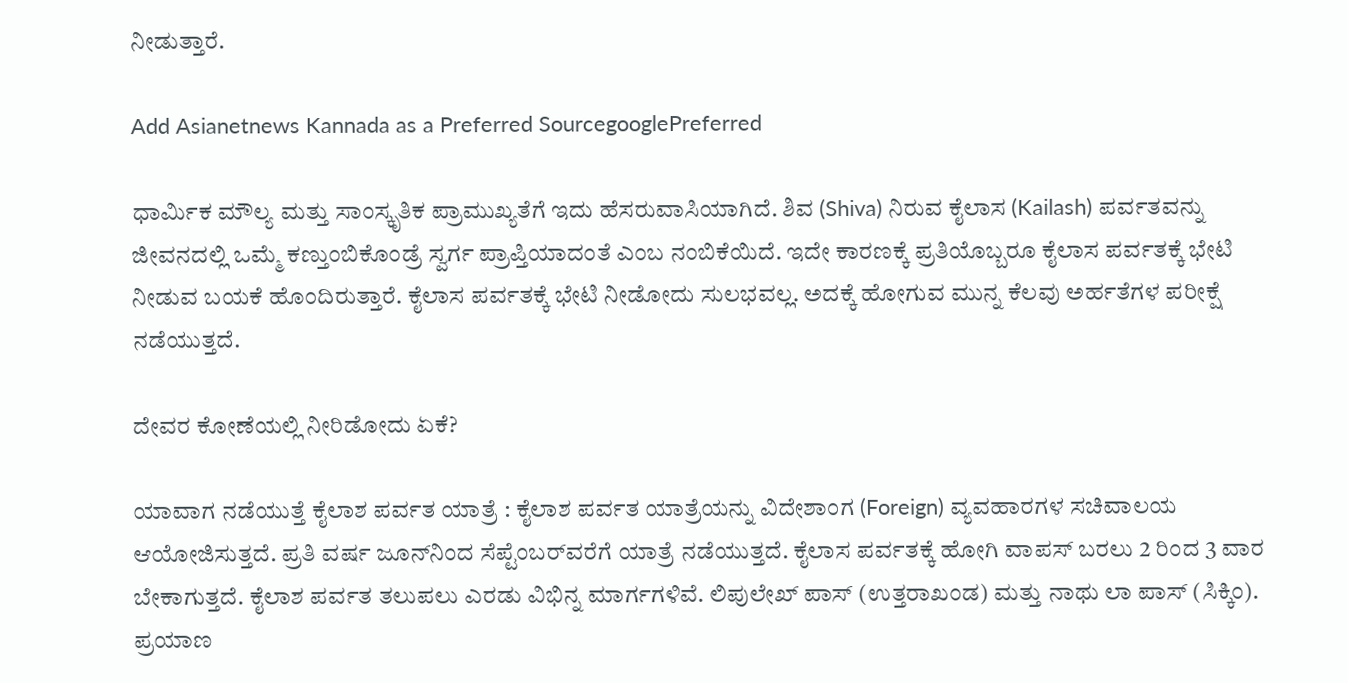ನೀಡುತ್ತಾರೆ.

Add Asianetnews Kannada as a Preferred SourcegooglePreferred

ಧಾರ್ಮಿಕ ಮೌಲ್ಯ ಮತ್ತು ಸಾಂಸ್ಕೃತಿಕ ಪ್ರಾಮುಖ್ಯತೆಗೆ ಇದು ಹೆಸರುವಾಸಿಯಾಗಿದೆ. ಶಿವ (Shiva) ನಿರುವ ಕೈಲಾಸ (Kailash) ಪರ್ವತವನ್ನು ಜೀವನದಲ್ಲಿ ಒಮ್ಮೆ ಕಣ್ತುಂಬಿಕೊಂಡ್ರೆ ಸ್ವರ್ಗ ಪ್ರಾಪ್ತಿಯಾದಂತೆ ಎಂಬ ನಂಬಿಕೆಯಿದೆ. ಇದೇ ಕಾರಣಕ್ಕೆ ಪ್ರತಿಯೊಬ್ಬರೂ ಕೈಲಾಸ ಪರ್ವತಕ್ಕೆ ಭೇಟಿ ನೀಡುವ ಬಯಕೆ ಹೊಂದಿರುತ್ತಾರೆ. ಕೈಲಾಸ ಪರ್ವತಕ್ಕೆ ಭೇಟಿ ನೀಡೋದು ಸುಲಭವಲ್ಲ. ಅದಕ್ಕೆ ಹೋಗುವ ಮುನ್ನ ಕೆಲವು ಅರ್ಹತೆಗಳ ಪರೀಕ್ಷೆ ನಡೆಯುತ್ತದೆ.

ದೇವರ ಕೋಣೆಯಲ್ಲಿ ನೀರಿಡೋದು ಏಕೆ?

ಯಾವಾಗ ನಡೆಯುತ್ತೆ ಕೈಲಾಶ ಪರ್ವತ ಯಾತ್ರೆ : ಕೈಲಾಶ ಪರ್ವತ ಯಾತ್ರೆಯನ್ನು ವಿದೇಶಾಂಗ (Foreign) ವ್ಯವಹಾರಗಳ ಸಚಿವಾಲಯ ಆಯೋಜಿಸುತ್ತದೆ. ಪ್ರತಿ ವರ್ಷ ಜೂನ್‌ನಿಂದ ಸೆಪ್ಟೆಂಬರ್‌ವರೆಗೆ ಯಾತ್ರೆ ನಡೆಯುತ್ತದೆ. ಕೈಲಾಸ ಪರ್ವತಕ್ಕೆ ಹೋಗಿ ವಾಪಸ್ ಬರಲು 2 ರಿಂದ 3 ವಾರ ಬೇಕಾಗುತ್ತದೆ. ಕೈಲಾಶ ಪರ್ವತ ತಲುಪಲು ಎರಡು ವಿಭಿನ್ನ ಮಾರ್ಗಗಳಿವೆ. ಲಿಪುಲೇಖ್ ಪಾಸ್ (ಉತ್ತರಾಖಂಡ) ಮತ್ತು ನಾಥು ಲಾ ಪಾಸ್ (ಸಿಕ್ಕಿಂ). ಪ್ರಯಾಣ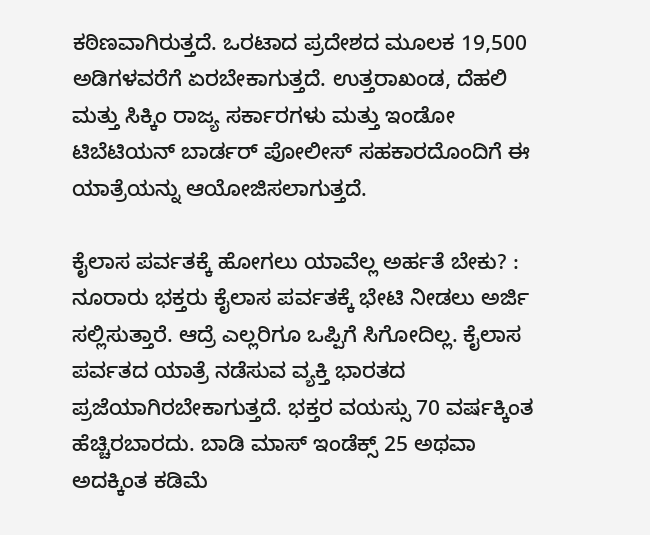ಕಠಿಣವಾಗಿರುತ್ತದೆ. ಒರಟಾದ ಪ್ರದೇಶದ ಮೂಲಕ 19,500 ಅಡಿಗಳವರೆಗೆ ಏರಬೇಕಾಗುತ್ತದೆ. ಉತ್ತರಾಖಂಡ, ದೆಹಲಿ ಮತ್ತು ಸಿಕ್ಕಿಂ ರಾಜ್ಯ ಸರ್ಕಾರಗಳು ಮತ್ತು ಇಂಡೋ ಟಿಬೆಟಿಯನ್ ಬಾರ್ಡರ್ ಪೋಲೀಸ್ ಸಹಕಾರದೊಂದಿಗೆ ಈ ಯಾತ್ರೆಯನ್ನು ಆಯೋಜಿಸಲಾಗುತ್ತದೆ.

ಕೈಲಾಸ ಪರ್ವತಕ್ಕೆ ಹೋಗಲು ಯಾವೆಲ್ಲ ಅರ್ಹತೆ ಬೇಕು? : ನೂರಾರು ಭಕ್ತರು ಕೈಲಾಸ ಪರ್ವತಕ್ಕೆ ಭೇಟಿ ನೀಡಲು ಅರ್ಜಿ ಸಲ್ಲಿಸುತ್ತಾರೆ. ಆದ್ರೆ ಎಲ್ಲರಿಗೂ ಒಪ್ಪಿಗೆ ಸಿಗೋದಿಲ್ಲ. ಕೈಲಾಸ ಪರ್ವತದ ಯಾತ್ರೆ ನಡೆಸುವ ವ್ಯಕ್ತಿ ಭಾರತದ ಪ್ರಜೆಯಾಗಿರಬೇಕಾಗುತ್ತದೆ. ಭಕ್ತರ ವಯಸ್ಸು 70 ವರ್ಷಕ್ಕಿಂತ ಹೆಚ್ಚಿರಬಾರದು. ಬಾಡಿ ಮಾಸ್ ಇಂಡೆಕ್ಸ್ 25 ಅಥವಾ ಅದಕ್ಕಿಂತ ಕಡಿಮೆ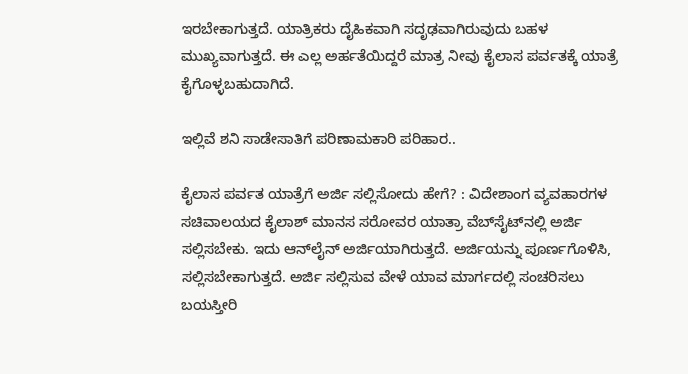ಇರಬೇಕಾಗುತ್ತದೆ. ಯಾತ್ರಿಕರು ದೈಹಿಕವಾಗಿ ಸದೃಢವಾಗಿರುವುದು ಬಹಳ ಮುಖ್ಯವಾಗುತ್ತದೆ. ಈ ಎಲ್ಲ ಅರ್ಹತೆಯಿದ್ದರೆ ಮಾತ್ರ ನೀವು ಕೈಲಾಸ ಪರ್ವತಕ್ಕೆ ಯಾತ್ರೆ ಕೈಗೊಳ್ಳಬಹುದಾಗಿದೆ.

ಇಲ್ಲಿವೆ ಶನಿ ಸಾಡೇಸಾತಿಗೆ ಪರಿಣಾಮಕಾರಿ ಪರಿಹಾರ..

ಕೈಲಾಸ ಪರ್ವತ ಯಾತ್ರೆಗೆ ಅರ್ಜಿ ಸಲ್ಲಿಸೋದು ಹೇಗೆ? : ವಿದೇಶಾಂಗ ವ್ಯವಹಾರಗಳ ಸಚಿವಾಲಯದ ಕೈಲಾಶ್ ಮಾನಸ ಸರೋವರ ಯಾತ್ರಾ ವೆಬ್‌ಸೈಟ್‌ನಲ್ಲಿ ಅರ್ಜಿ ಸಲ್ಲಿಸಬೇಕು. ಇದು ಆನ್‌ಲೈನ್ ಅರ್ಜಿಯಾಗಿರುತ್ತದೆ. ಅರ್ಜಿಯನ್ನು ಪೂರ್ಣಗೊಳಿಸಿ, ಸಲ್ಲಿಸಬೇಕಾಗುತ್ತದೆ. ಅರ್ಜಿ ಸಲ್ಲಿಸುವ ವೇಳೆ ಯಾವ ಮಾರ್ಗದಲ್ಲಿ ಸಂಚರಿಸಲು ಬಯಸ್ತೀರಿ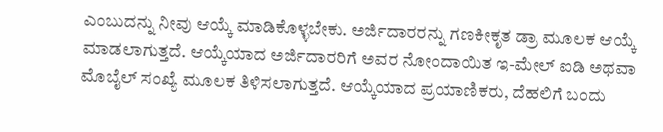ಎಂಬುದನ್ನು ನೀವು ಆಯ್ಕೆ ಮಾಡಿಕೊಳ್ಳಬೇಕು. ಅರ್ಜಿದಾರರನ್ನು ಗಣಕೀಕೃತ ಡ್ರಾ ಮೂಲಕ ಆಯ್ಕೆ ಮಾಡಲಾಗುತ್ತದೆ. ಆಯ್ಕೆಯಾದ ಅರ್ಜಿದಾರರಿಗೆ ಅವರ ನೋಂದಾಯಿತ ಇ-ಮೇಲ್ ಐಡಿ ಅಥವಾ ಮೊಬೈಲ್ ಸಂಖ್ಯೆ ಮೂಲಕ ತಿಳಿಸಲಾಗುತ್ತದೆ. ಆಯ್ಕೆಯಾದ ಪ್ರಯಾಣಿಕರು, ದೆಹಲಿಗೆ ಬಂದು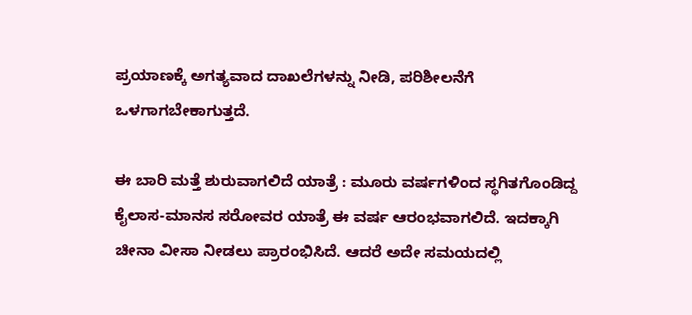ಪ್ರಯಾಣಕ್ಕೆ ಅಗತ್ಯವಾದ ದಾಖಲೆಗಳನ್ನು ನೀಡಿ, ಪರಿಶೀಲನೆಗೆ ಒಳಗಾಗಬೇಕಾಗುತ್ತದೆ.

ಈ ಬಾರಿ ಮತ್ತೆ ಶುರುವಾಗಲಿದೆ ಯಾತ್ರೆ : ಮೂರು ವರ್ಷಗಳಿಂದ ಸ್ಥಗಿತಗೊಂಡಿದ್ದ ಕೈಲಾಸ-ಮಾನಸ ಸರೋವರ ಯಾತ್ರೆ ಈ ವರ್ಷ ಆರಂಭವಾಗಲಿದೆ. ಇದಕ್ಕಾಗಿ ಚೀನಾ ವೀಸಾ ನೀಡಲು ಪ್ರಾರಂಭಿಸಿದೆ. ಆದರೆ ಅದೇ ಸಮಯದಲ್ಲಿ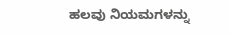ಹಲವು ನಿಯಮಗಳನ್ನು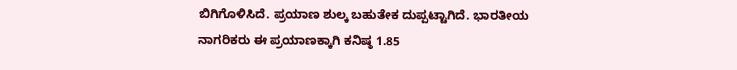ಬಿಗಿಗೊಳಿಸಿದೆ. ಪ್ರಯಾಣ ಶುಲ್ಕ ಬಹುತೇಕ ದುಪ್ಪಟ್ಟಾಗಿದೆ. ಭಾರತೀಯ ನಾಗರಿಕರು ಈ ಪ್ರಯಾಣಕ್ಕಾಗಿ ಕನಿಷ್ಠ 1.85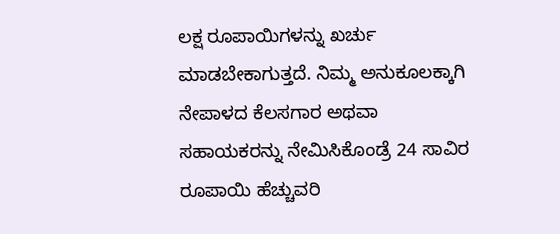ಲಕ್ಷ ರೂಪಾಯಿಗಳನ್ನು ಖರ್ಚು ಮಾಡಬೇಕಾಗುತ್ತದೆ. ನಿಮ್ಮ ಅನುಕೂಲಕ್ಕಾಗಿ ನೇಪಾಳದ ಕೆಲಸಗಾರ ಅಥವಾ ಸಹಾಯಕರನ್ನು ನೇಮಿಸಿಕೊಂಡ್ರೆ 24 ಸಾವಿರ ರೂಪಾಯಿ ಹೆಚ್ಚುವರಿ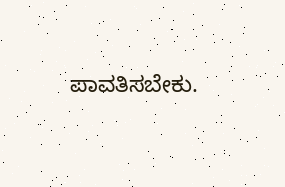ಪಾವತಿಸಬೇಕು.